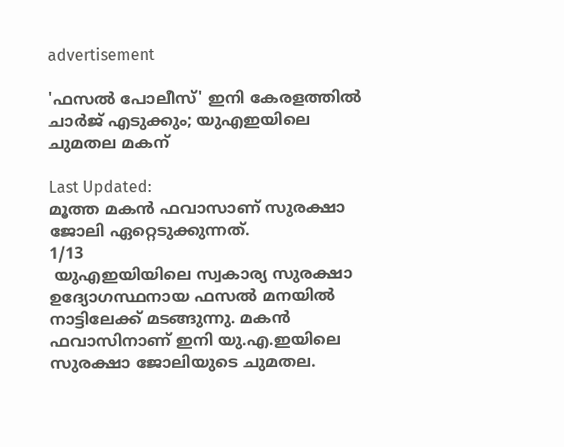advertisement

'ഫസൽ പോലീസ്' ഇനി കേരളത്തിൽ ചാർജ് എടുക്കും; യുഎഇയിലെ ചുമതല മകന്

Last Updated:
മൂത്ത മകന്‍ ഫവാസാണ് സുരക്ഷാ ജോലി ഏറ്റെടുക്കുന്നത്.
1/13
 യുഎഇയിയിലെ സ്വകാര്യ സുരക്ഷാ ഉദ്യോഗസ്ഥനായ ഫസൽ മനയിൽ നാട്ടിലേക്ക് മടങ്ങുന്നു. മകൻ ഫവാസിനാണ് ഇനി യു.എ.ഇയിലെ സുരക്ഷാ ജോലിയുടെ ചുമതല.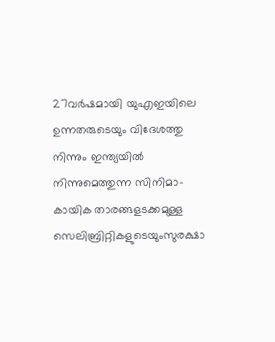27വര്‍ഷമായി യുഎഇയിലെ ഉന്നതരുടെയും വിദേശത്തു നിന്നും ഇന്ത്യയില്‍ നിന്നുമെത്തുന്ന സിനിമാ-കായിക താരങ്ങളടക്കമുള്ള സെലിബ്രിറ്റികളുടെയുംസുരക്ഷാ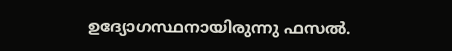ഉദ്യോഗസ്ഥനായിരുന്നു ഫസൽ.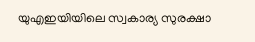യുഎഇയിയിലെ സ്വകാര്യ സുരക്ഷാ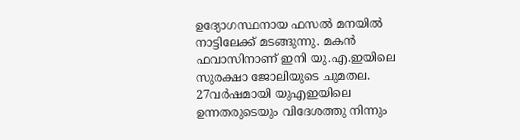ഉദ്യോഗസ്ഥനായ ഫസൽ മനയിൽ നാട്ടിലേക്ക് മടങ്ങുന്നു. മകൻ ഫവാസിനാണ് ഇനി യു.എ.ഇയിലെ സുരക്ഷാ ജോലിയുടെ ചുമതല. 27വര്‍ഷമായി യുഎഇയിലെ ഉന്നതരുടെയും വിദേശത്തു നിന്നും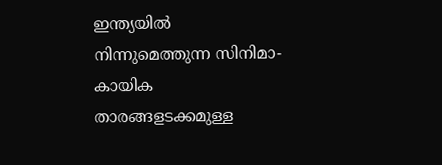ഇന്ത്യയില്‍ നിന്നുമെത്തുന്ന സിനിമാ-കായിക താരങ്ങളടക്കമുള്ള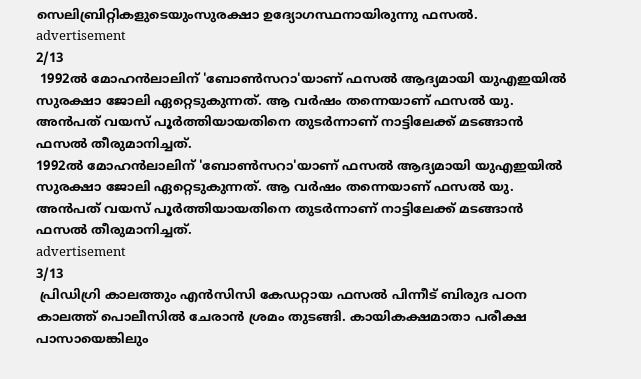സെലിബ്രിറ്റികളുടെയുംസുരക്ഷാ ഉദ്യോഗസ്ഥനായിരുന്നു ഫസൽ.
advertisement
2/13
 1992ല്‍ മോഹന്‍ലാലിന് 'ബോണ്‍സറാ'യാണ് ഫസല്‍ ആദ്യമായി യുഎഇയില്‍ സുരക്ഷാ ജോലി ഏറ്റെടുകുന്നത്. ആ വർഷം തന്നെയാണ് ഫസൽ യു. അൻപത് വയസ് പൂർത്തിയായതിനെ തുടർന്നാണ് നാട്ടിലേക്ക് മടങ്ങാൻ ഫസൽ തീരുമാനിച്ചത്.
1992ല്‍ മോഹന്‍ലാലിന് 'ബോണ്‍സറാ'യാണ് ഫസല്‍ ആദ്യമായി യുഎഇയില്‍ സുരക്ഷാ ജോലി ഏറ്റെടുകുന്നത്. ആ വർഷം തന്നെയാണ് ഫസൽ യു. അൻപത് വയസ് പൂർത്തിയായതിനെ തുടർന്നാണ് നാട്ടിലേക്ക് മടങ്ങാൻ ഫസൽ തീരുമാനിച്ചത്.
advertisement
3/13
 പ്രിഡിഗ്രി കാലത്തും എന്‍സിസി കേഡറ്റായ ഫസൽ പിന്നീട് ബിരുദ പഠന കാലത്ത് പൊലീസിൽ ചേരാൻ ശ്രമം തുടങ്ങി. കായികക്ഷമാതാ പരീക്ഷ പാസായെങ്കിലും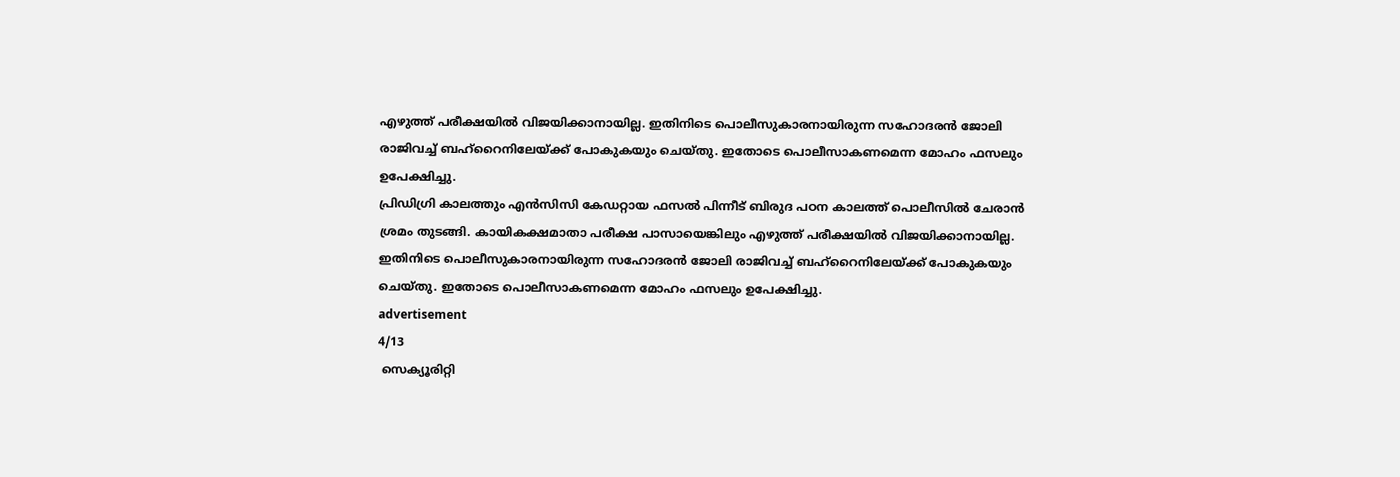എഴുത്ത് പരീക്ഷയിൽ വിജയിക്കാനായില്ല. ഇതിനിടെ പൊലീസുകാരനായിരുന്ന സഹോദരൻ ജോലി രാജിവച്ച് ബഹ്‌റൈനിലേയ്ക്ക് പോകുകയും ചെയ്തു. ഇതോടെ പൊലീസാകണമെന്ന മോഹം ഫസലും ഉപേക്ഷിച്ചു.
പ്രിഡിഗ്രി കാലത്തും എന്‍സിസി കേഡറ്റായ ഫസൽ പിന്നീട് ബിരുദ പഠന കാലത്ത് പൊലീസിൽ ചേരാൻ ശ്രമം തുടങ്ങി. കായികക്ഷമാതാ പരീക്ഷ പാസായെങ്കിലും എഴുത്ത് പരീക്ഷയിൽ വിജയിക്കാനായില്ല. ഇതിനിടെ പൊലീസുകാരനായിരുന്ന സഹോദരൻ ജോലി രാജിവച്ച് ബഹ്‌റൈനിലേയ്ക്ക് പോകുകയും ചെയ്തു. ഇതോടെ പൊലീസാകണമെന്ന മോഹം ഫസലും ഉപേക്ഷിച്ചു.
advertisement
4/13
 സെക്യൂരിറ്റി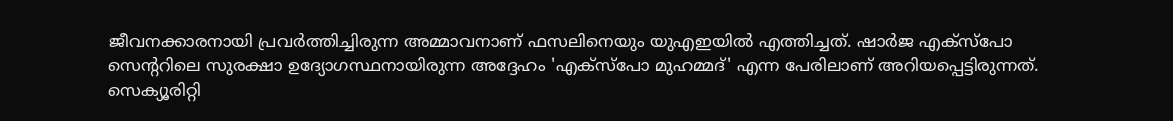ജീവനക്കാരനായി പ്രവർത്തിച്ചിരുന്ന അമ്മാവനാണ് ഫസലിനെയും യുഎഇയിൽ എത്തിച്ചത്. ഷാര്‍ജ എക്‌സ്‌പോ സെന്ററിലെ സുരക്ഷാ ഉദ്യോഗസ്ഥനായിരുന്ന അദ്ദേഹം 'എക്‌സ്‌പോ മുഹമ്മദ്' എന്ന പേരിലാണ് അറിയപ്പെട്ടിരുന്നത്.
സെക്യൂരിറ്റി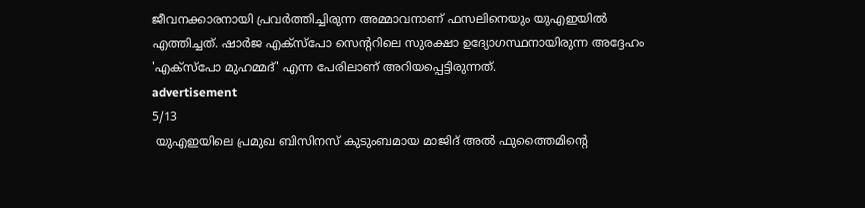ജീവനക്കാരനായി പ്രവർത്തിച്ചിരുന്ന അമ്മാവനാണ് ഫസലിനെയും യുഎഇയിൽ എത്തിച്ചത്. ഷാര്‍ജ എക്‌സ്‌പോ സെന്ററിലെ സുരക്ഷാ ഉദ്യോഗസ്ഥനായിരുന്ന അദ്ദേഹം 'എക്‌സ്‌പോ മുഹമ്മദ്' എന്ന പേരിലാണ് അറിയപ്പെട്ടിരുന്നത്.
advertisement
5/13
 യുഎഇയിലെ പ്രമുഖ ബിസിനസ് കുടുംബമായ മാജിദ് അല്‍ ഫുത്തൈമിന്റെ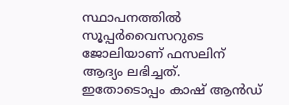സ്ഥാപനത്തില്‍ സൂപ്പര്‍വൈസറുടെ ജോലിയാണ് ഫസലിന് ആദ്യം ലഭിച്ചത്. ഇതോടൊപ്പം കാഷ് ആന്‍ഡ്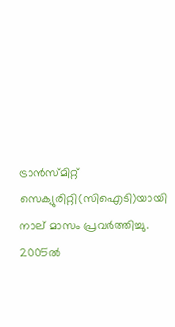ട്രാന്‍സ്മിറ്റ് സെക്യുരിറ്റി(സിഐടി)യായി നാല് മാസം പ്രവര്‍ത്തിച്ചു. 2005ല്‍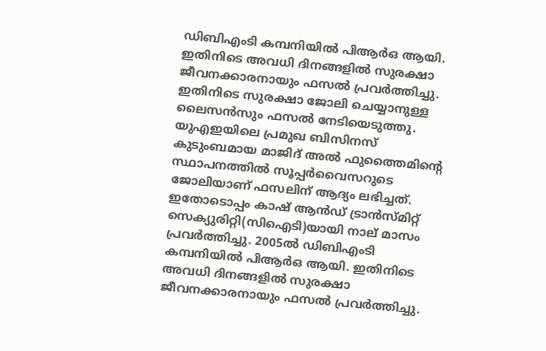ഡിബിഎംടി കമ്പനിയില്‍ പിആര്‍ഒ ആയി. ഇതിനിടെ അവധി ദിനങ്ങളിൽ സുരക്ഷാ ജീവനക്കാരനായും ഫസൽ പ്രവർത്തിച്ചു. ഇതിനിടെ സുരക്ഷാ ജോലി ചെയ്യാനുള്ള ലൈസന്‍സും ഫസൽ നേടിയെടുത്തു.
യുഎഇയിലെ പ്രമുഖ ബിസിനസ് കുടുംബമായ മാജിദ് അല്‍ ഫുത്തൈമിന്റെ സ്ഥാപനത്തില്‍ സൂപ്പര്‍വൈസറുടെ ജോലിയാണ് ഫസലിന് ആദ്യം ലഭിച്ചത്. ഇതോടൊപ്പം കാഷ് ആന്‍ഡ് ട്രാന്‍സ്മിറ്റ് സെക്യുരിറ്റി(സിഐടി)യായി നാല് മാസം പ്രവര്‍ത്തിച്ചു. 2005ല്‍ ഡിബിഎംടി കമ്പനിയില്‍ പിആര്‍ഒ ആയി. ഇതിനിടെ അവധി ദിനങ്ങളിൽ സുരക്ഷാ ജീവനക്കാരനായും ഫസൽ പ്രവർത്തിച്ചു.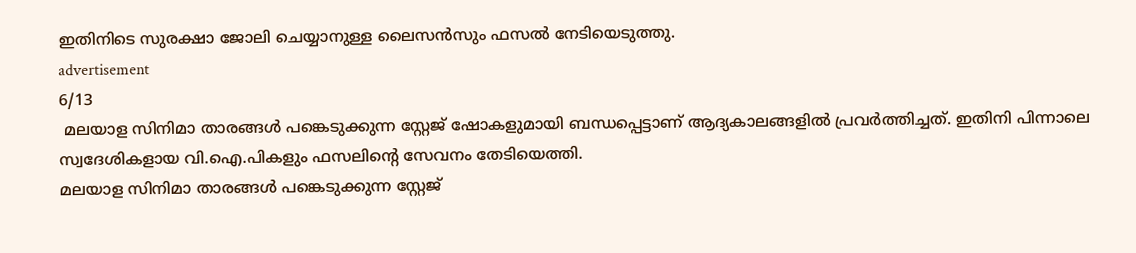ഇതിനിടെ സുരക്ഷാ ജോലി ചെയ്യാനുള്ള ലൈസന്‍സും ഫസൽ നേടിയെടുത്തു.
advertisement
6/13
 മലയാള സിനിമാ താരങ്ങൾ പങ്കെടുക്കുന്ന സ്റ്റേജ് ഷോകളുമായി ബന്ധപ്പെട്ടാണ് ആദ്യകാലങ്ങളിൽ പ്രവർത്തിച്ചത്. ഇതിനി പിന്നാലെ സ്വദേശികളായ വി.ഐ.പികളും ഫസലിന്റെ സേവനം തേടിയെത്തി.
മലയാള സിനിമാ താരങ്ങൾ പങ്കെടുക്കുന്ന സ്റ്റേജ്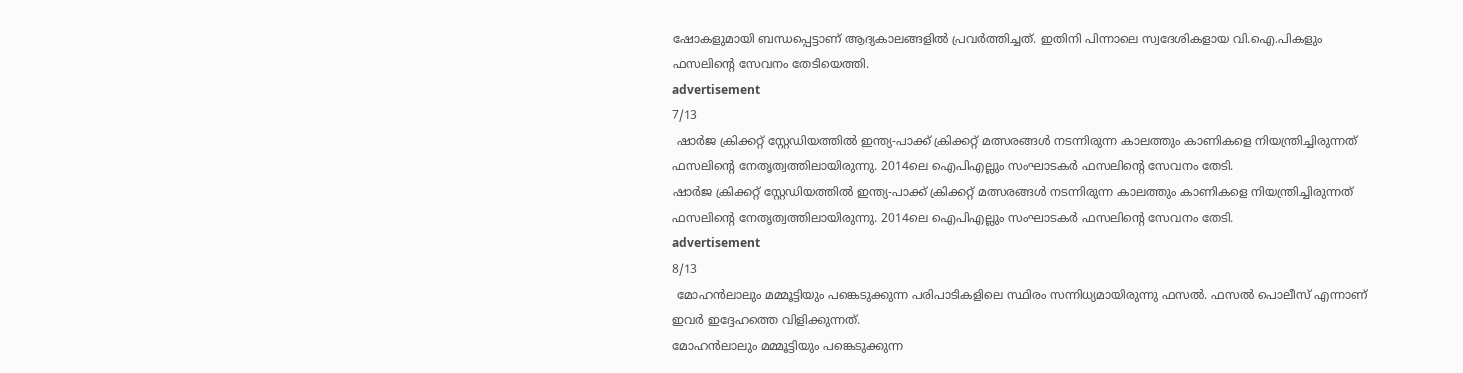ഷോകളുമായി ബന്ധപ്പെട്ടാണ് ആദ്യകാലങ്ങളിൽ പ്രവർത്തിച്ചത്. ഇതിനി പിന്നാലെ സ്വദേശികളായ വി.ഐ.പികളും ഫസലിന്റെ സേവനം തേടിയെത്തി.
advertisement
7/13
 ഷാര്‍ജ ക്രിക്കറ്റ് സ്റ്റേഡിയത്തില്‍ ഇന്ത്യ-പാക്ക് ക്രിക്കറ്റ് മത്സരങ്ങള്‍ നടന്നിരുന്ന കാലത്തും കാണികളെ നിയന്ത്രിച്ചിരുന്നത് ഫസലിന്റെ നേതൃത്വത്തിലായിരുന്നു. 2014ലെ ഐപിഎല്ലും സംഘാടകര്‍ ഫസലിന്റെ സേവനം തേടി.
ഷാര്‍ജ ക്രിക്കറ്റ് സ്റ്റേഡിയത്തില്‍ ഇന്ത്യ-പാക്ക് ക്രിക്കറ്റ് മത്സരങ്ങള്‍ നടന്നിരുന്ന കാലത്തും കാണികളെ നിയന്ത്രിച്ചിരുന്നത് ഫസലിന്റെ നേതൃത്വത്തിലായിരുന്നു. 2014ലെ ഐപിഎല്ലും സംഘാടകര്‍ ഫസലിന്റെ സേവനം തേടി.
advertisement
8/13
 മോഹൻലാലും മമ്മൂട്ടിയും പങ്കെടുക്കുന്ന പരിപാടികളിലെ സ്ഥിരം സന്നിധ്യമായിരുന്നു ഫസൽ. ഫസല്‍ പൊലീസ് എന്നാണ് ഇവർ ഇദ്ദേഹത്തെ വിളിക്കുന്നത്.
മോഹൻലാലും മമ്മൂട്ടിയും പങ്കെടുക്കുന്ന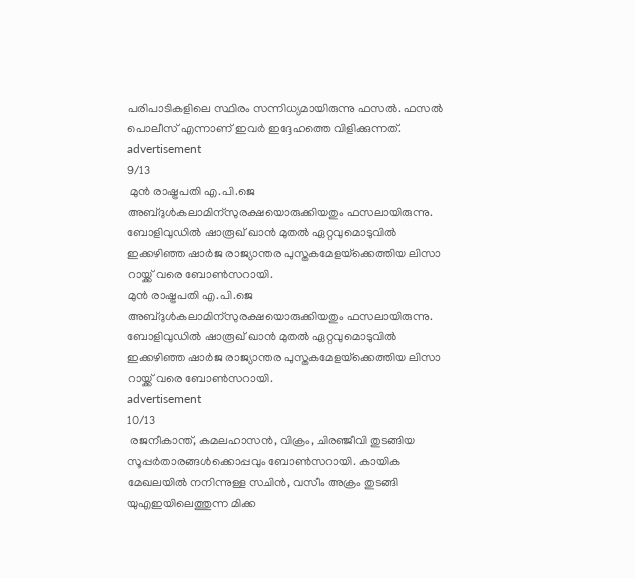പരിപാടികളിലെ സ്ഥിരം സന്നിധ്യമായിരുന്നു ഫസൽ. ഫസല്‍ പൊലീസ് എന്നാണ് ഇവർ ഇദ്ദേഹത്തെ വിളിക്കുന്നത്.
advertisement
9/13
 മുൻ രാഷ്ട്രപതി എ.പി.ജെ അബ്ദുൾകലാമിന്സുരക്ഷയൊരുക്കിയതും ഫസലായിരുന്നു. ബോളിവുഡില്‍ ഷാരൂഖ് ഖാന്‍ മുതല്‍ ഏറ്റവുമൊടുവില്‍ ഇക്കഴിഞ്ഞ ഷാര്‍ജ രാജ്യാന്തര പുസ്തകമേളയ്‌ക്കെത്തിയ ലിസാ റായ്ക്ക് വരെ ബോണ്‍സറായി.
മുൻ രാഷ്ട്രപതി എ.പി.ജെ അബ്ദുൾകലാമിന്സുരക്ഷയൊരുക്കിയതും ഫസലായിരുന്നു. ബോളിവുഡില്‍ ഷാരൂഖ് ഖാന്‍ മുതല്‍ ഏറ്റവുമൊടുവില്‍ ഇക്കഴിഞ്ഞ ഷാര്‍ജ രാജ്യാന്തര പുസ്തകമേളയ്‌ക്കെത്തിയ ലിസാ റായ്ക്ക് വരെ ബോണ്‍സറായി.
advertisement
10/13
 രജനീകാന്ത്, കമലഹാസന്‍, വിക്രം, ചിരഞ്ജീവി തുടങ്ങിയ സൂപ്പര്‍താരങ്ങള്‍ക്കൊപ്പവും ബോണ്‍സറായി. കായിക മേഖലയിൽ നനിന്നുള്ള സചിന്‍, വസീം അക്രം തുടങ്ങി യുഎഇയിലെത്തുന്ന മിക്ക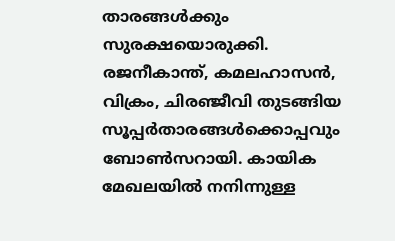താരങ്ങള്‍ക്കും സുരക്ഷയൊരുക്കി.
രജനീകാന്ത്, കമലഹാസന്‍, വിക്രം, ചിരഞ്ജീവി തുടങ്ങിയ സൂപ്പര്‍താരങ്ങള്‍ക്കൊപ്പവും ബോണ്‍സറായി. കായിക മേഖലയിൽ നനിന്നുള്ള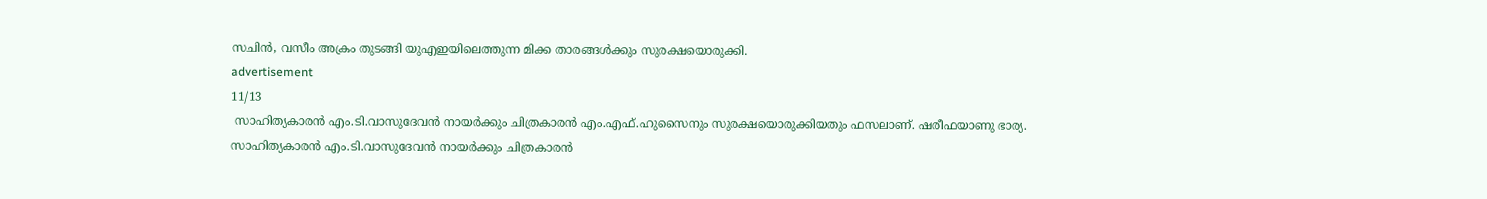സചിന്‍, വസീം അക്രം തുടങ്ങി യുഎഇയിലെത്തുന്ന മിക്ക താരങ്ങള്‍ക്കും സുരക്ഷയൊരുക്കി.
advertisement
11/13
 സാഹിത്യകാരൻ എം.ടി.വാസുദേവന്‍ നായർക്കും ചിത്രകാരന്‍ എം.എഫ്.ഹുസൈനും സുരക്ഷയൊരുക്കിയതും ഫസലാണ്. ഷരീഫയാണു ഭാര്യ.
സാഹിത്യകാരൻ എം.ടി.വാസുദേവന്‍ നായർക്കും ചിത്രകാരന്‍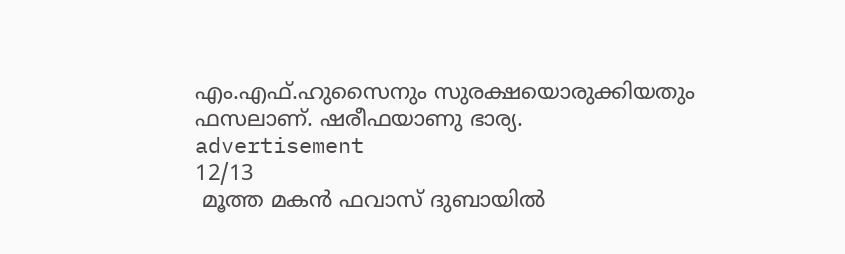എം.എഫ്.ഹുസൈനും സുരക്ഷയൊരുക്കിയതും ഫസലാണ്. ഷരീഫയാണു ഭാര്യ.
advertisement
12/13
 മൂത്ത മകന്‍ ഫവാസ് ദുബായില്‍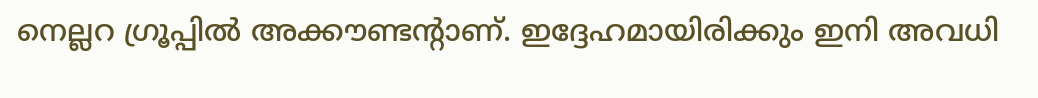നെല്ലറ ഗ്രൂപ്പില്‍ അക്കൗണ്ടന്റാണ്. ഇദ്ദേഹമായിരിക്കും ഇനി അവധി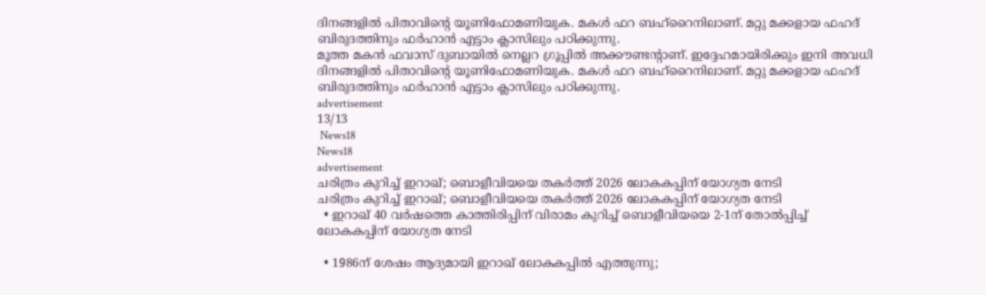ദിനങ്ങളില്‍ പിതാവിന്റെ യൂണിഫോമണിയുക. മകള്‍ ഫറ ബഹ്‌റൈനിലാണ്. മറ്റു മക്കളായ ഫഹദ് ബിരുദത്തിനും ഫര്‍ഹാന്‍ എട്ടാം ക്ലാസിലും പഠിക്കുന്നു.
മൂത്ത മകന്‍ ഫവാസ് ദുബായില്‍ നെല്ലറ ഗ്രൂപ്പില്‍ അക്കൗണ്ടന്റാണ്. ഇദ്ദേഹമായിരിക്കും ഇനി അവധി ദിനങ്ങളില്‍ പിതാവിന്റെ യൂണിഫോമണിയുക. മകള്‍ ഫറ ബഹ്‌റൈനിലാണ്. മറ്റു മക്കളായ ഫഹദ് ബിരുദത്തിനും ഫര്‍ഹാന്‍ എട്ടാം ക്ലാസിലും പഠിക്കുന്നു.
advertisement
13/13
 News18
News18
advertisement
ചരിത്രം കുറിച്ച് ഇറാഖ്; ബൊളീവിയയെ തകർത്ത് 2026 ലോകകപ്പിന് യോഗ്യത നേടി
ചരിത്രം കുറിച്ച് ഇറാഖ്; ബൊളീവിയയെ തകർത്ത് 2026 ലോകകപ്പിന് യോഗ്യത നേടി
  • ഇറാഖ് 40 വർഷത്തെ കാത്തിരിപ്പിന് വിരാമം കുറിച്ച് ബൊളീവിയയെ 2-1ന് തോൽപ്പിച്ച് ലോകകപ്പിന് യോഗ്യത നേടി

  • 1986ന് ശേഷം ആദ്യമായി ഇറാഖ് ലോകകപ്പിൽ എത്തുന്നു;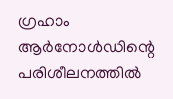ഗ്രഹാം ആർനോൾഡിന്റെ പരിശീലനത്തിൽ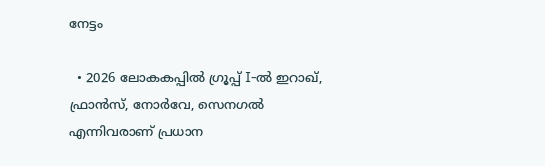നേട്ടം

  • 2026 ലോകകപ്പിൽ ഗ്രൂപ്പ് I-ൽ ഇറാഖ്, ഫ്രാൻസ്, നോർവേ, സെനഗൽ എന്നിവരാണ് പ്രധാന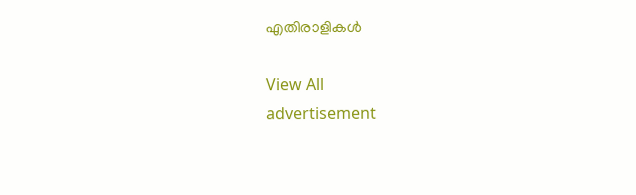എതിരാളികൾ

View All
advertisement